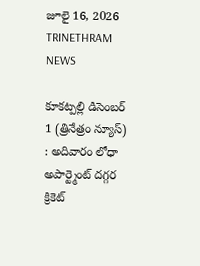జూలై 16, 2026
TRINETHRAM NEWS

కూకట్పల్లి డిసెంబర్ 1 (త్రినేత్రం న్యూస్) : అదివారం లోధా అపార్ట్మెంట్ దగ్గర క్రికెట్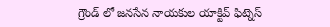గ్రౌండ్ లో జనసేన నాయకుల యాక్టివ్ ఫిట్నెస్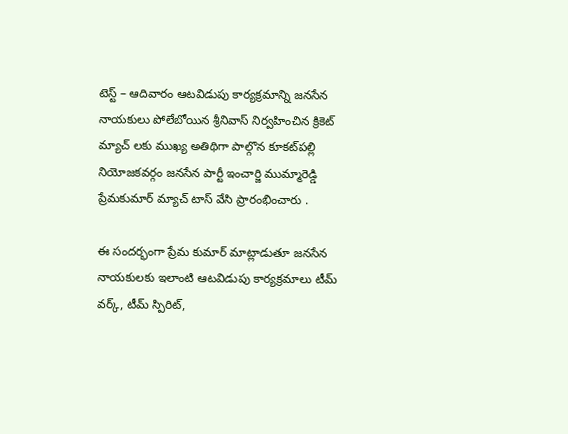టెస్ట్ – ఆదివారం ఆటవిడుపు కార్యక్రమాన్ని జనసేన నాయకులు పోలేబోయిన శ్రీనివాస్ నిర్వహించిన క్రికెట్ మ్యాచ్ లకు ముఖ్య అతిథిగా పాల్గొన కూకట్‌పల్లి నియోజకవర్గం జనసేన పార్టీ ఇంచార్జి ముమ్మారెడ్డి ప్రేమకుమార్ మ్యాచ్ టాస్ వేసి ప్రారంభించారు .

ఈ సందర్భంగా ప్రేమ కుమార్ మాట్లాడుతూ జనసేన నాయకులకు ఇలాంటి ఆటవిడుపు కార్యక్రమాలు టీమ్ వర్క్, టీమ్ స్పిరిట్,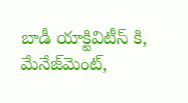బాడీ యాక్టివిటీస్ కి, మేనేజ్‌మెంట్,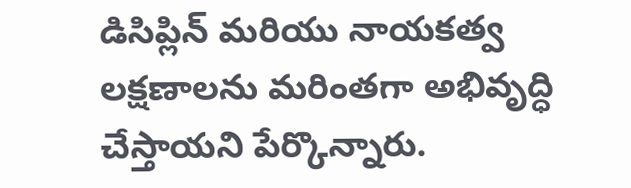డిసిప్లిన్ మరియు నాయకత్వ లక్షణాలను మరింతగా అభివృద్ధి చేస్తాయని పేర్కొన్నారు.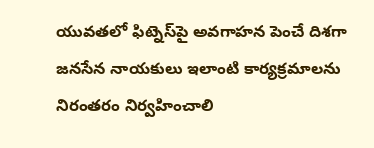యువతలో ఫిట్నెస్‌పై అవగాహన పెంచే దిశగా జనసేన నాయకులు ఇలాంటి కార్యక్రమాలను నిరంతరం నిర్వహించాలి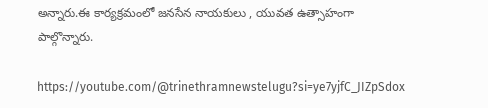అన్నారు.ఈ కార్యక్రమంలో జనసేన నాయకులు , యువత ఉత్సాహంగా పాల్గొన్నారు.

https://youtube.com/@trinethramnewstelugu?si=ye7yjfC_JIZpSdox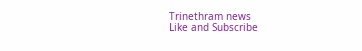Trinethram news
Like and Subscribe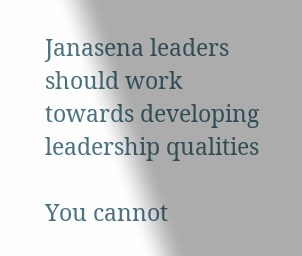Janasena leaders should work towards developing leadership qualities

You cannot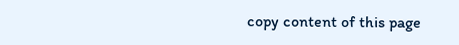copy content of this page